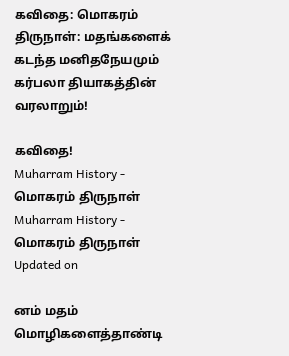கவிதை: மொகரம் திருநாள்: மதங்களைக் கடந்த மனிதநேயமும் கர்பலா தியாகத்தின் வரலாறும்!

கவிதை!
Muharram History - மொகரம் திருநாள்
Muharram History - மொகரம் திருநாள்
Updated on

னம் மதம் மொழிகளைத்தாண்டி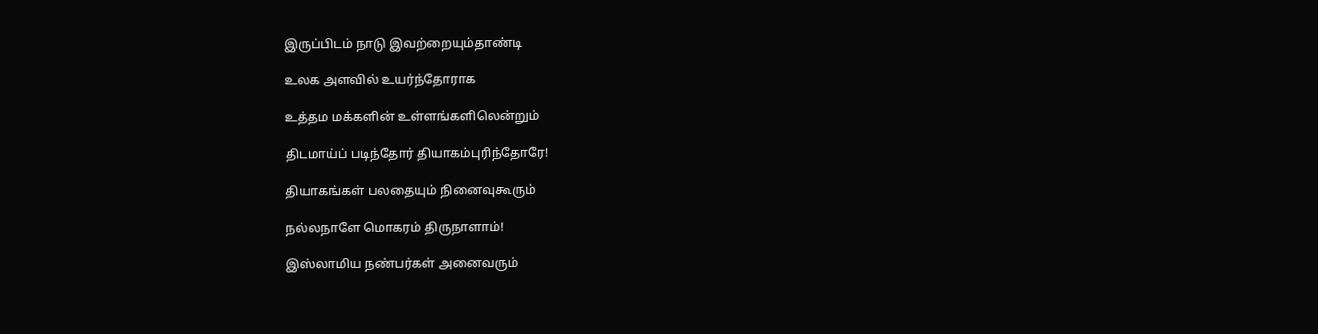இருப்பிடம் நாடு இவற்றையும்தாண்டி

உலக அளவில் உயர்ந்தோராக

உத்தம மக்களின் உள்ளங்களிலென்றும்

திடமாய்ப் படிந்தோர் தியாகம்புரிந்தோரே!

தியாகங்கள் பலதையும் நினைவுகூரும்

நல்லநாளே மொகரம் திருநாளாம்!

இஸ்லாமிய நண்பர்கள் அனைவரும்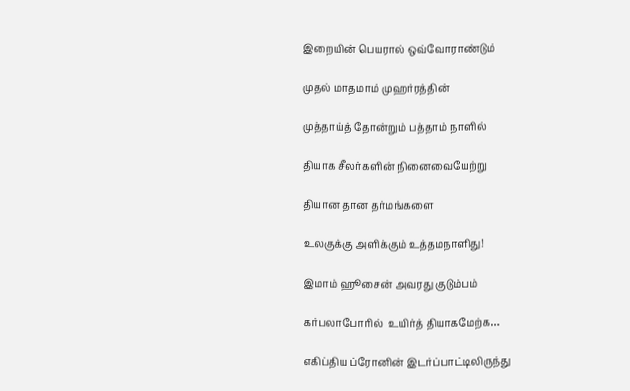இறையின் பெயரால் ஒவ்வோராண்டும்

முதல் மாதமாம் முஹர்ரத்தின்

முத்தாய்த் தோன்றும் பத்தாம் நாளில்

தியாக சீலர்களின் நினைவையேற்று

தியான தான தர்மங்களை

உலகுக்கு அளிக்கும் உத்தமநாளிது!

இமாம் ஹூசைன் அவரது குடும்பம்

கர்பலாபோரில்  உயிர்த் தியாகமேற்க…

எகிப்திய ப்ரோனின் இடர்ப்பாட்டிலிருந்து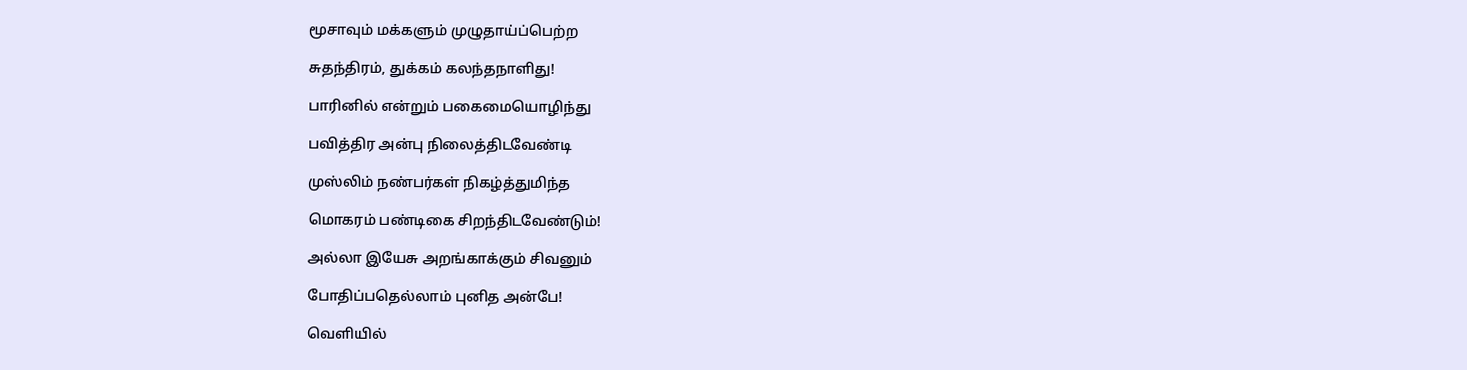மூசாவும் மக்களும் முழுதாய்ப்பெற்ற

சுதந்திரம், துக்கம் கலந்தநாளிது!

பாரினில் என்றும் பகைமையொழிந்து

பவித்திர அன்பு நிலைத்திடவேண்டி

முஸ்லிம் நண்பர்கள் நிகழ்த்துமிந்த

மொகரம் பண்டிகை சிறந்திடவேண்டும்!

அல்லா இயேசு அறங்காக்கும் சிவனும்

போதிப்பதெல்லாம் புனித அன்பே!

வெளியில்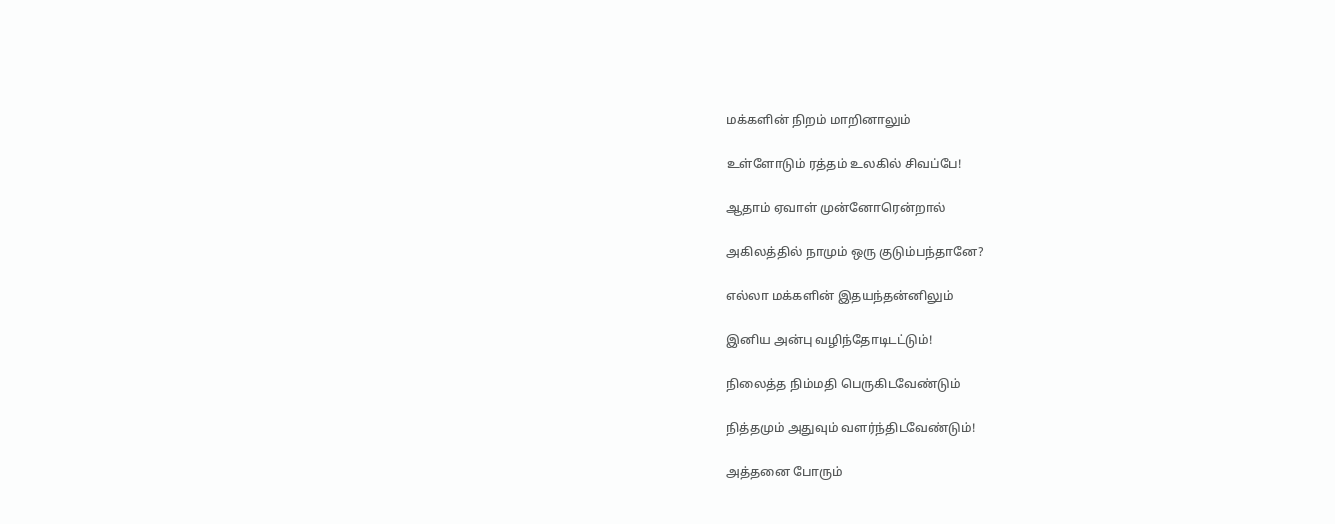மக்களின் நிறம் மாறினாலும்

உள்ளோடும் ரத்தம் உலகில் சிவப்பே!

ஆதாம் ஏவாள் முன்னோரென்றால்

அகிலத்தில் நாமும் ஒரு குடும்பந்தானே?

எல்லா மக்களின் இதயந்தன்னிலும்

இனிய அன்பு வழிந்தோடிடட்டும்!

நிலைத்த நிம்மதி பெருகிடவேண்டும்

நித்தமும் அதுவும் வளர்ந்திடவேண்டும்!

அத்தனை போரும்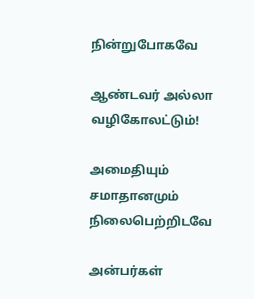நின்றுபோகவே

ஆண்டவர் அல்லா வழிகோலட்டும்!

அமைதியும் சமாதானமும் நிலைபெற்றிடவே

அன்பர்கள்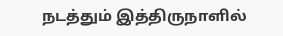நடத்தும் இத்திருநாளில்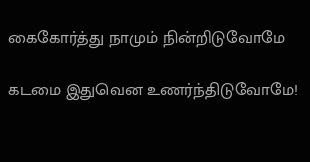கைகோர்த்து நாமும் நின்றிடுவோமே

கடமை இதுவென உணர்ந்திடுவோமே!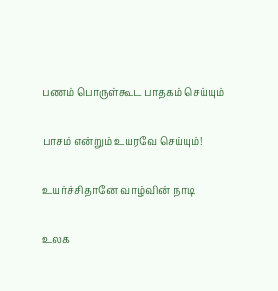பணம் பொருள்கூட பாதகம் செய்யும்

பாசம் என்றும் உயரவே செய்யும்!

உயர்ச்சிதானே வாழ்வின் நாடி

உலக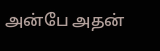அன்பே அதன்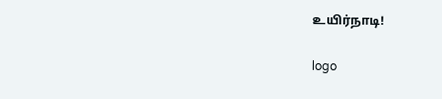உயிர்நாடி!

logo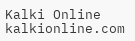Kalki Online
kalkionline.com